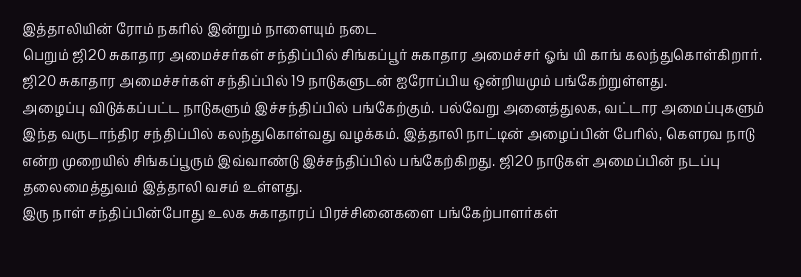இத்தாலியின் ரோம் நகரில் இன்றும் நாளையும் நடை
பெறும் ஜி20 சுகாதார அமைச்சர்கள் சந்திப்பில் சிங்கப்பூர் சுகாதார அமைச்சர் ஓங் யி காங் கலந்துகொள்கிறார். ஜி20 சுகாதார அமைச்சர்கள் சந்திப்பில் 19 நாடுகளுடன் ஐரோப்பிய ஒன்றியமும் பங்கேற்றுள்ளது.
அழைப்பு விடுக்கப்பட்ட நாடுகளும் இச்சந்திப்பில் பங்கேற்கும். பல்வேறு அனைத்துலக, வட்டார அமைப்புகளும் இந்த வருடாந்திர சந்திப்பில் கலந்துகொள்வது வழக்கம். இத்தாலி நாட்டின் அழைப்பின் பேரில், கௌரவ நாடு என்ற முறையில் சிங்கப்பூரும் இவ்வாண்டு இச்சந்திப்பில் பங்கேற்கிறது. ஜி20 நாடுகள் அமைப்பின் நடப்பு தலைமைத்துவம் இத்தாலி வசம் உள்ளது.
இரு நாள் சந்திப்பின்போது உலக சுகாதாரப் பிரச்சினைகளை பங்கேற்பாளர்கள்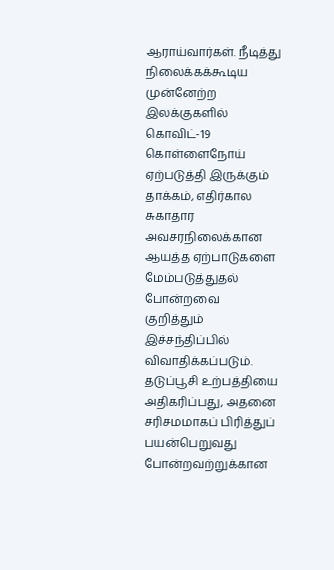ஆராய்வார்கள். நீடித்து நிலைக்கக்கூடிய முன்னேற்ற இலக்குகளில் கொவிட்-19 கொள்ளைநோய் ஏற்படுத்தி இருக்கும் தாக்கம், எதிர்கால சுகாதார அவசரநிலைக்கான ஆயத்த ஏற்பாடுகளை மேம்படுத்துதல் போன்றவை குறித்தும் இச்சந்திப்பில் விவாதிக்கப்படும். தடுப்பூசி உற்பத்தியை அதிகரிப்பது, அதனை சரிசமமாகப் பிரித்துப் பயன்பெறுவது போன்றவற்றுக்கான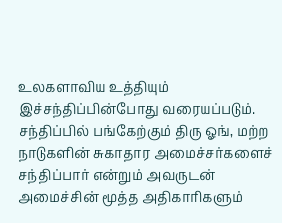உலகளாவிய உத்தியும் இச்சந்திப்பின்போது வரையப்படும்.
சந்திப்பில் பங்கேற்கும் திரு ஓங், மற்ற நாடுகளின் சுகாதார அமைச்சர்களைச் சந்திப்பார் என்றும் அவருடன் அமைச்சின் மூத்த அதிகாரிகளும்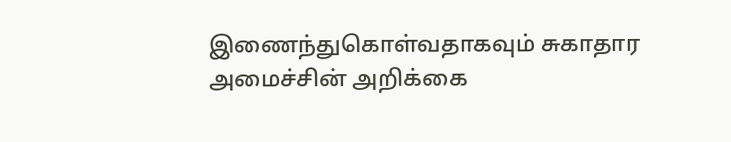இணைந்துகொள்வதாகவும் சுகாதார அமைச்சின் அறிக்கை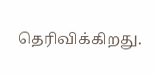தெரிவிக்கிறது.